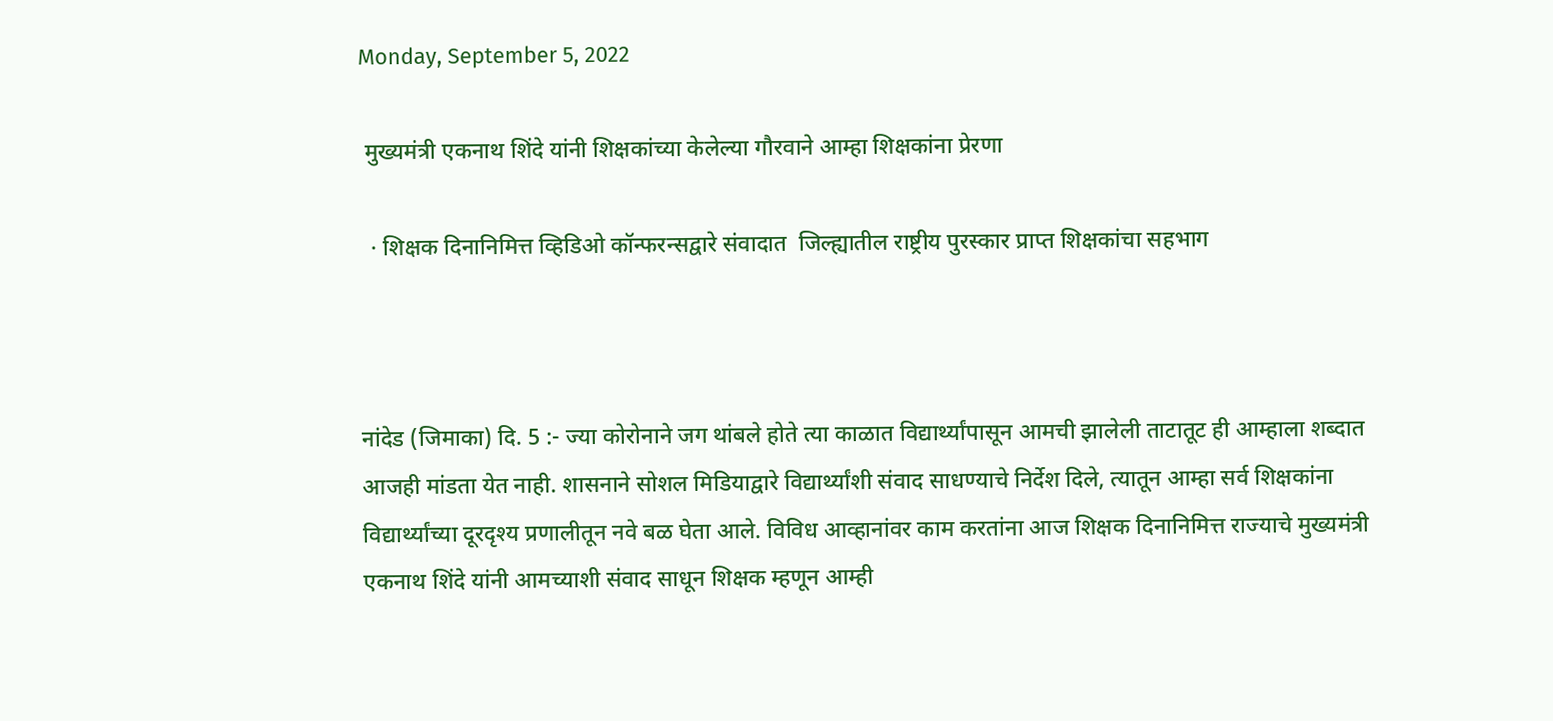Monday, September 5, 2022

 मुख्यमंत्री एकनाथ शिंदे यांनी शिक्षकांच्या केलेल्या गौरवाने आम्हा शिक्षकांना प्रेरणा

  · शिक्षक दिनानिमित्त व्हिडिओ कॉन्फरन्सद्वारे संवादात  जिल्ह्यातील राष्ट्रीय पुरस्कार प्राप्त शिक्षकांचा सहभाग



नांदेड (जिमाका) दि. 5 :- ज्या कोरोनाने जग थांबले होते त्या काळात विद्यार्थ्यांपासून आमची झालेली ताटातूट ही आम्हाला शब्दात आजही मांडता येत नाही. शासनाने सोशल मिडियाद्वारे विद्यार्थ्यांशी संवाद साधण्याचे निर्देश दिले, त्यातून आम्हा सर्व शिक्षकांना विद्यार्थ्यांच्या दूरदृश्य प्रणालीतून नवे बळ घेता आले. विविध आव्हानांवर काम करतांना आज शिक्षक दिनानिमित्त राज्याचे मुख्यमंत्री एकनाथ शिंदे यांनी आमच्याशी संवाद साधून शिक्षक म्हणून आम्ही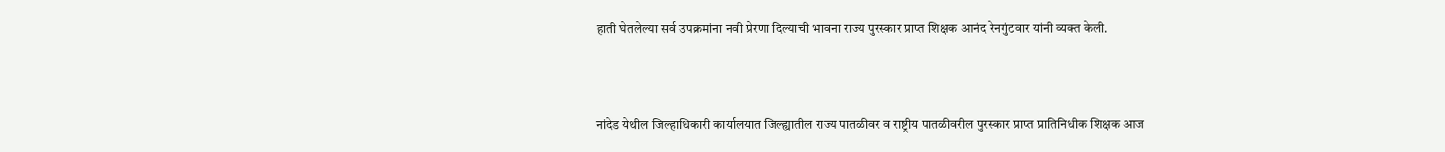हाती घेतलेल्या सर्व उपक्रमांना नवी प्रेरणा दिल्याची भावना राज्य पुरस्कार प्राप्त शिक्षक आनंद रेनगुंटवार यांनी व्यक्त केली.



नांदेड येथील जिल्हाधिकारी कार्यालयात जिल्ह्यातील राज्य पातळीवर व राष्ट्रीय पातळीवरील पुरस्कार प्राप्त प्रातिनिधीक शिक्षक आज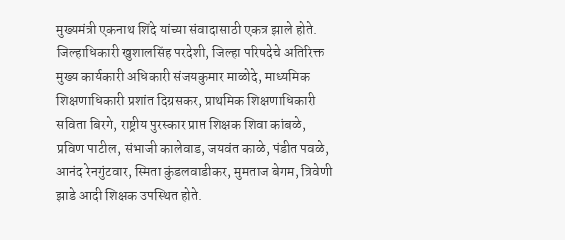मुख्यमंत्री एकनाथ शिंदे यांच्या संवादासाठी एकत्र झाले होते. जिल्हाधिकारी खुशालसिंह परदेशी, जिल्हा परिषदेचे अतिरिक्त मुख्य कार्यकारी अधिकारी संजयकुमार माळोदे, माध्यमिक शिक्षणाधिकारी प्रशांत दिग्रसकर, प्राथमिक शिक्षणाधिकारी सविता बिरगे, राष्ट्रीय पुरस्कार प्राप्त शिक्षक शिवा कांबळे, प्रविण पाटील, संभाजी कालेवाड, जयवंत काळे, पंडीत पवळे, आनंद रेनगुंटवार, स्मिता कुंडलवाडीकर, मुमताज बेगम, त्रिवेणी झाडे आदी शिक्षक उपस्थित होते.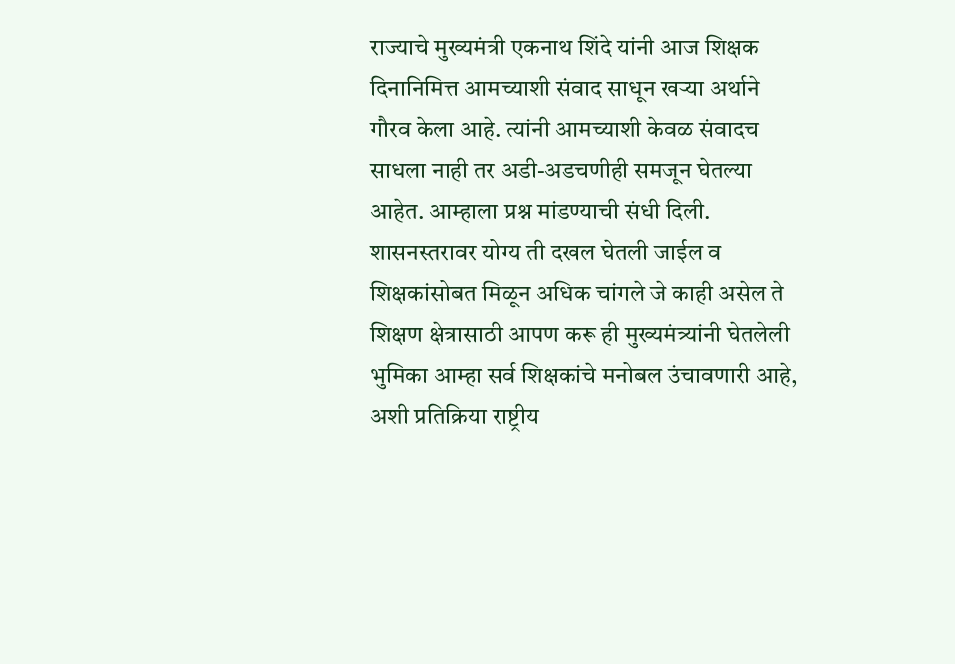राज्याचे मुख्यमंत्री एकनाथ शिंदे यांनी आज शिक्षक दिनानिमित्त आमच्याशी संवाद साधून खऱ्या अर्थाने गौरव केला आहे. त्यांनी आमच्याशी केवळ संवादच साधला नाही तर अडी-अडचणीही समजून घेतल्या आहेत. आम्हाला प्रश्न मांडण्याची संधी दिली. शासनस्तरावर योग्य ती दखल घेतली जाईल व शिक्षकांसोबत मिळून अधिक चांगले जे काही असेल ते शिक्षण क्षेत्रासाठी आपण करू ही मुख्यमंत्र्यांनी घेतलेली भुमिका आम्हा सर्व शिक्षकांचे मनोबल उंचावणारी आहे, अशी प्रतिक्रिया राष्ट्रीय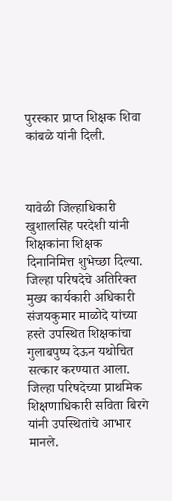पुरस्कार प्राप्त शिक्षक शिवा कांबळे यांनी दिली.



यावेळी जिल्हाधिकारी खुशालसिंह परदेशी यांनी शिक्षकांना शिक्षक दिनानिमित्त शुभेच्छा दिल्या. जिल्हा परिषदेचे अतिरिक्त मुख्य कार्यकारी अधिकारी संजयकुमार माळोदे यांच्या हस्ते उपस्थित शिक्षकांचा गुलाबपुष्प देऊन यथोचित सत्कार करण्यात आला. जिल्हा परिषदेच्या प्राथमिक शिक्षणाधिकारी सविता बिरगे यांनी उपस्थितांचे आभार मानले.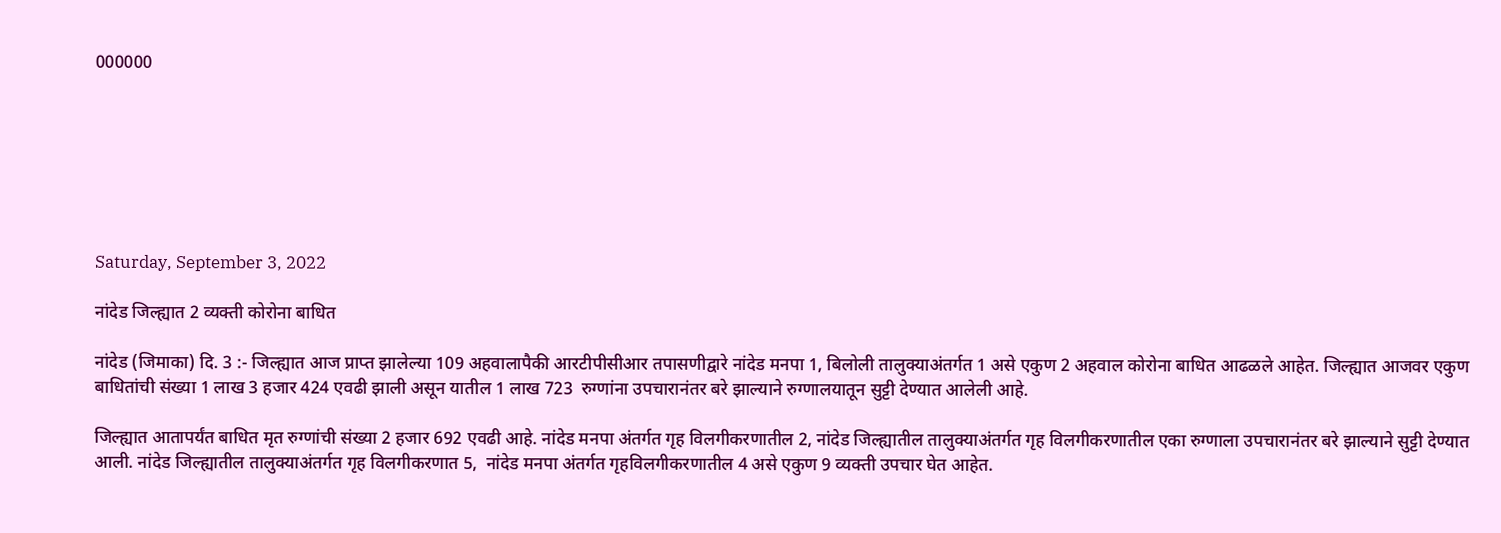000000







Saturday, September 3, 2022

नांदेड जिल्ह्यात 2 व्यक्ती कोरोना बाधित

नांदेड (जिमाका) दि. 3 :- जिल्ह्यात आज प्राप्त झालेल्या 109 अहवालापैकी आरटीपीसीआर तपासणीद्वारे नांदेड मनपा 1, बिलोली तालुक्याअंतर्गत 1 असे एकुण 2 अहवाल कोरोना बाधित आढळले आहेत. जिल्ह्यात आजवर एकुण बाधितांची संख्या 1 लाख 3 हजार 424 एवढी झाली असून यातील 1 लाख 723  रुग्णांना उपचारानंतर बरे झाल्याने रुग्णालयातून सुट्टी देण्यात आलेली आहे.

जिल्ह्यात आतापर्यंत बाधित मृत रुग्णांची संख्या 2 हजार 692 एवढी आहे. नांदेड मनपा अंतर्गत गृह विलगीकरणातील 2, नांदेड जिल्ह्यातील तालुक्याअंतर्गत गृह विलगीकरणातील एका रुग्णाला उपचारानंतर बरे झाल्याने सुट्टी देण्यात आली. नांदेड जिल्ह्यातील तालुक्याअंतर्गत गृह विलगीकरणात 5,  नांदेड मनपा अंतर्गत गृहविलगीकरणातील 4 असे एकुण 9 व्यक्ती उपचार घेत आहेत.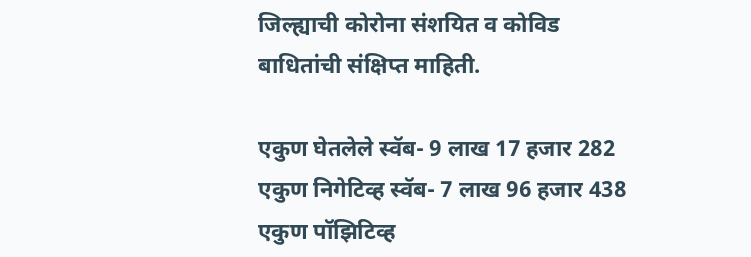जिल्ह्याची कोरोना संशयित व कोविड बाधितांची संक्षिप्त माहिती.

एकुण घेतलेले स्वॅब- 9 लाख 17 हजार 282
एकुण निगेटिव्ह स्वॅब- 7 लाख 96 हजार 438
एकुण पॉझिटिव्ह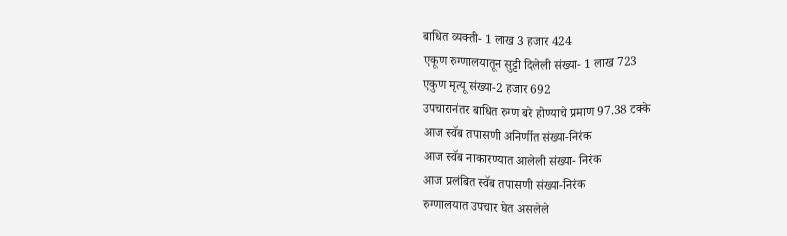बाधित व्यक्ती- 1 लाख 3 हजार 424
एकूण रुग्णालयातून सुट्टी दिलेली संख्या- 1 लाख 723
एकुण मृत्यू संख्या-2 हजार 692
उपचारानंतर बाधित रुग्ण बरे होण्याचे प्रमाण 97.38 टक्के
आज स्वॅब तपासणी अनिर्णीत संख्या-निरंक
आज स्वॅब नाकारण्यात आलेली संख्या- निरंक
आज प्रलंबित स्वॅब तपासणी संख्या-निरंक
रुग्णालयात उपचार घेत असलेले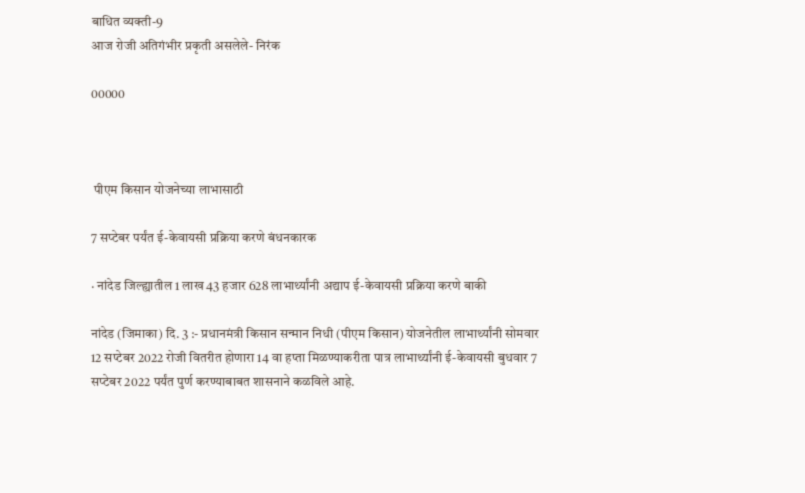बाधित व्यक्ती-9
आज रोजी अतिगंभीर प्रकृती असलेले- निरंक

00000



 पीएम किसान योजनेच्या लाभासाठी

7 सप्‍टेबर पर्यंत ई-केवायसी प्रक्रिया करणे बंधनकारक

· नांदेड जिल्ह्यातील 1 लाख 43 हजार 628 लाभार्थ्‍यांनी अद्याप ई-केवायसी प्रक्रिया करणे बाकी

नांदेड (जिमाका) दि. 3 :- प्रधानमंत्री किसान सन्मान निधी (पीएम किसान) योजनेतील लाभार्थ्‍यांनी सोमवार 12 सप्‍टेबर 2022 रोजी वितरीत होणारा 14 वा हप्‍ता मिळण्‍याकरीता पात्र लाभार्थ्यांनी ई-केवायसी बुधवार 7 सप्‍टेबर 2022 पर्यंत पुर्ण करण्‍याबाबत शासनाने कळविले आहे.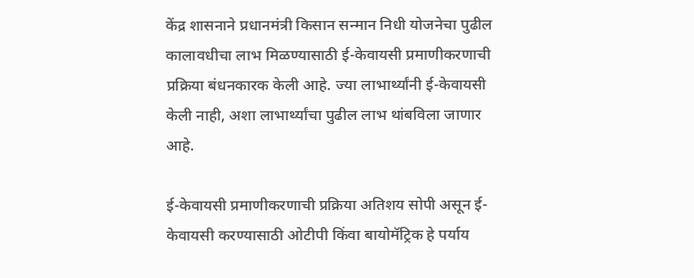केंद्र शासनाने प्रधानमंत्री किसान सन्मान निधी योजनेचा पुढील कालावधीचा लाभ मिळण्‍यासाठी ई-केवायसी प्रमाणीकरणाची प्रक्रिया बंधनकारक केली आहे. ज्‍या लाभार्थ्‍यांनी ई-केवायसी केली नाही, अशा लाभार्थ्‍यांचा पुढील लाभ थांबविला जाणार आहे.

ई-केवायसी प्रमाणीकरणाची प्रक्रिया अतिशय सोपी असून ई-केवायसी करण्यासाठी ओटीपी किंवा बायोमॅट्रिक हे पर्याय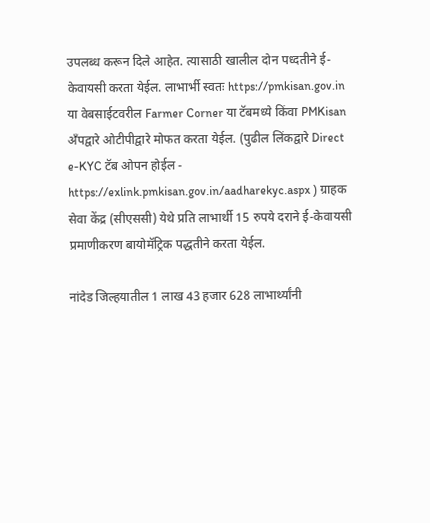उपलब्ध करून दिले आहेत. त्‍यासाठी खालील दोन पध्‍दतीने ई-केवायसी करता येईल. लाभार्भी स्‍वतः https://pmkisan.gov.in या वेबसाईटवरील Farmer Corner या टॅबमध्ये किंवा PMKisan अँपद्वारे ओटीपीद्वारे मोफत करता येईल. (पुढील लिंकद्वारे Direct e-KYC टॅब ओपन होईल - https://exlink.pmkisan.gov.in/aadharekyc.aspx ) ग्राहक सेवा केंद्र (सीएससी) येथे प्रति लाभार्थी 15 रुपये दराने ई-केवायसी प्रमाणीकरण बायोमॅट्रिक पद्धतीने करता येईल.

नांदेड जिल्‍हयातील 1 लाख 43 हजार 628 लाभार्थ्‍यांनी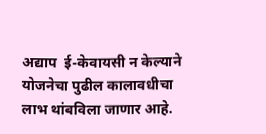अद्याप  ई-केवायसी न केल्‍याने योजनेचा पुढील कालावधीचा लाभ थांबविला जाणार आहे.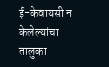ई-केवायसी न केलेल्‍यांचा तालुका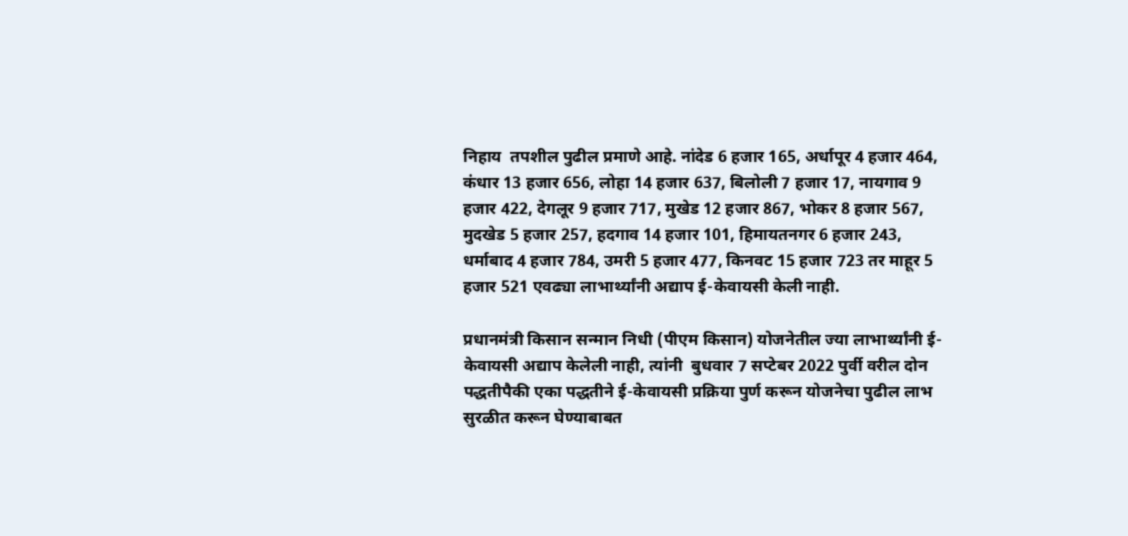निहाय  तपशील पुढील प्रमाणे आहे. नांदेड 6 हजार 165, अर्धापूर 4 हजार 464, कंधार 13 हजार 656, लोहा 14 हजार 637, बिलोली 7 हजार 17, नायगाव 9 हजार 422, देगलूर 9 हजार 717, मुखेड 12 हजार 867, भोकर 8 हजार 567, मुदखेड 5 हजार 257, हदगाव 14 हजार 101, हिमायतनगर 6 हजार 243, धर्माबाद 4 हजार 784, उमरी 5 हजार 477, किनवट 15 हजार 723 तर माहूर 5 हजार 521 एवढ्या लाभार्थ्यांनी अद्याप ई-केवायसी केली नाही.

प्रधानमंत्री किसान सन्मान निधी (पीएम किसान) योजनेतील ज्‍या लाभार्थ्‍यांनी ई-केवायसी अद्याप केलेली नाही, त्‍यांनी  बुधवार 7 सप्‍टेबर 2022 पुर्वी वरील दोन पद्धतीपैकी एका पद्धतीने ई-केवायसी प्रक्रिया पुर्ण करून योजनेचा पुढील लाभ सुरळीत करून घेण्‍याबाबत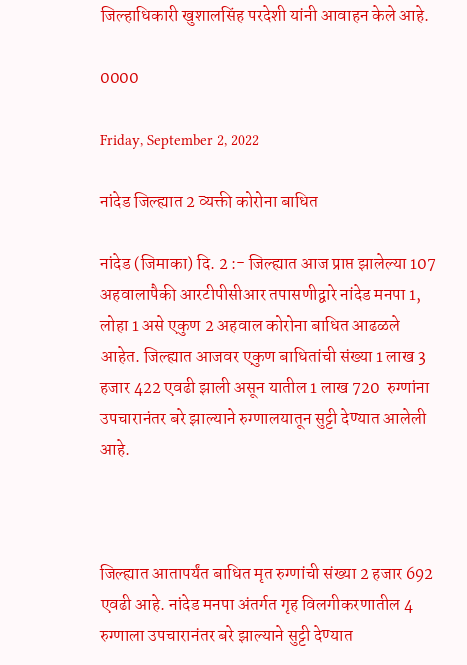जिल्‍हाधिकारी खुशालसिंह परदेशी यांनी आवाहन केले आहे.

0000

Friday, September 2, 2022

नांदेड जिल्ह्यात 2 व्यक्ती कोरोना बाधित

नांदेड (जिमाका) दि. 2 :- जिल्ह्यात आज प्राप्त झालेल्या 107 अहवालापैकी आरटीपीसीआर तपासणीद्वारे नांदेड मनपा 1, लोहा 1 असे एकुण 2 अहवाल कोरोना बाधित आढळले आहेत. जिल्ह्यात आजवर एकुण बाधितांची संख्या 1 लाख 3 हजार 422 एवढी झाली असून यातील 1 लाख 720  रुग्णांना उपचारानंतर बरे झाल्याने रुग्णालयातून सुट्टी देण्यात आलेली आहे.



जिल्ह्यात आतापर्यंत बाधित मृत रुग्णांची संख्या 2 हजार 692 एवढी आहे. नांदेड मनपा अंतर्गत गृह विलगीकरणातील 4  रुग्णाला उपचारानंतर बरे झाल्याने सुट्टी देण्यात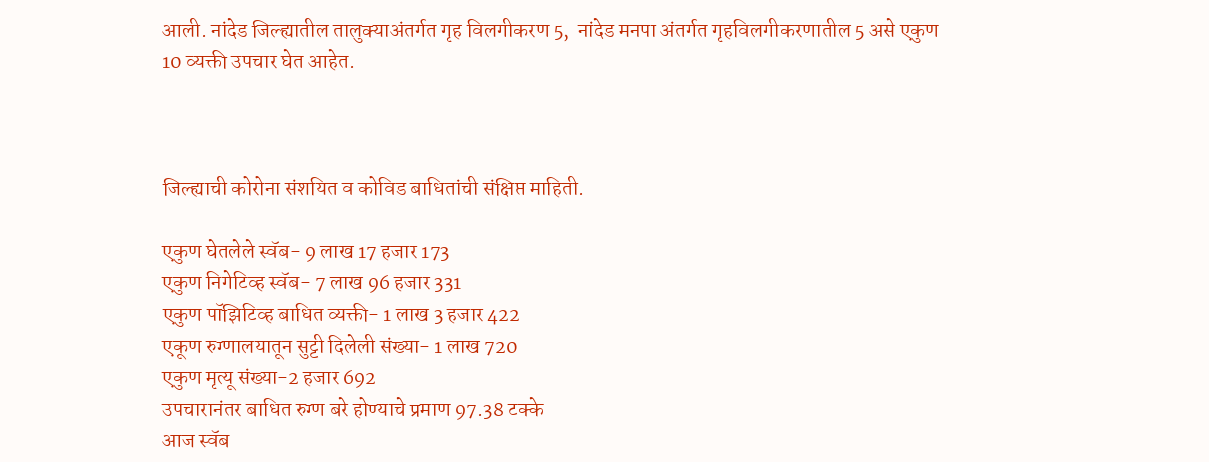आली. नांदेड जिल्ह्यातील तालुक्याअंतर्गत गृह विलगीकरण 5,  नांदेड मनपा अंतर्गत गृहविलगीकरणातील 5 असे एकुण 10 व्यक्ती उपचार घेत आहेत.



जिल्ह्याची कोरोना संशयित व कोविड बाधितांची संक्षिप्त माहिती.

एकुण घेतलेले स्वॅब- 9 लाख 17 हजार 173
एकुण निगेटिव्ह स्वॅब- 7 लाख 96 हजार 331
एकुण पॉझिटिव्ह बाधित व्यक्ती- 1 लाख 3 हजार 422
एकूण रुग्णालयातून सुट्टी दिलेली संख्या- 1 लाख 720
एकुण मृत्यू संख्या-2 हजार 692
उपचारानंतर बाधित रुग्ण बरे होण्याचे प्रमाण 97.38 टक्के
आज स्वॅब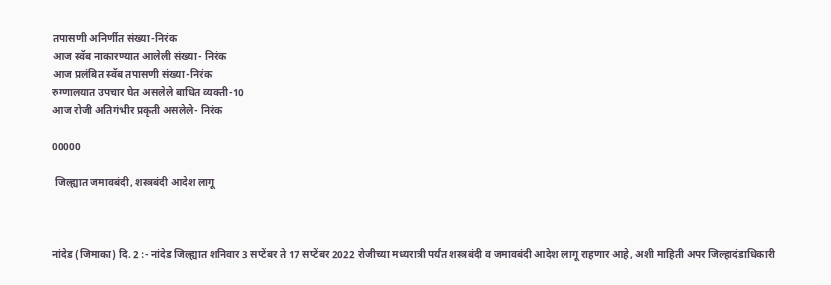तपासणी अनिर्णीत संख्या-निरंक
आज स्वॅब नाकारण्यात आलेली संख्या- निरंक
आज प्रलंबित स्वॅब तपासणी संख्या-निरंक
रुग्णालयात उपचार घेत असलेले बाधित व्यक्ती-10
आज रोजी अतिगंभीर प्रकृती असलेले- निरंक

00000

 जिल्ह्यात जमावबंदी, शस्त्रबंदी आदेश लागू



नांदेड (जिमाका) दि. 2 :- नांदेड जिल्ह्यात शनिवार 3 सप्टेंबर ते 17 सप्टेंबर 2022 रोजीच्या मध्यरात्री पर्यंत शस्त्रबंदी व जमावबंदी आदेश लागू राहणार आहे, अशी माहिती अपर जिल्हादंडाधिकारी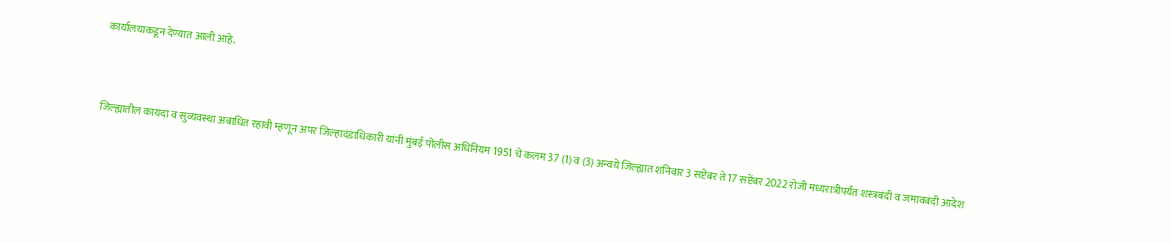कार्यालयाकडून देण्यात आली आहे.



जिल्ह्यातील कायदा व सुव्यवस्था अबाधित रहावी म्हणून अपर जिल्हादंडाधिकारी यांनी मुंबई पोलीस अधिनियम 1951 चे कलम 37 (1) व (3) अन्वये जिल्ह्यात शनिवार 3 सप्टेंबर ते 17 सप्टेंबर 2022 रोजी मध्यरात्रीपर्यंत शस्त्रबंदी व जमावबंदी आदेश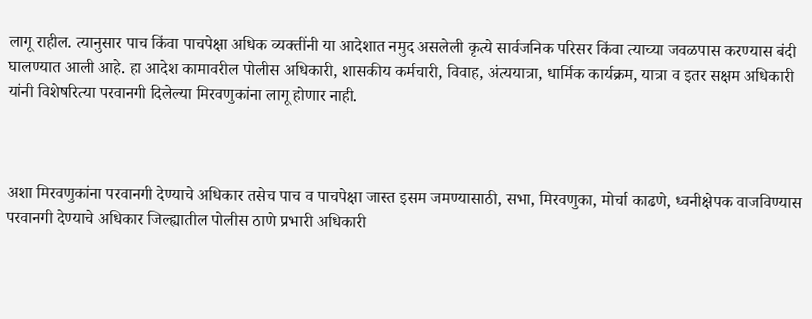लागू राहील. त्यानुसार पाच किंवा पाचपेक्षा अधिक व्यक्तींनी या आदेशात नमुद असलेली कृत्ये सार्वजनिक परिसर किंवा त्याच्या जवळपास करण्यास बंदी घालण्यात आली आहे. हा आदेश कामावरील पोलीस अधिकारी, शासकीय कर्मचारी, विवाह, अंत्ययात्रा, धार्मिक कार्यक्रम, यात्रा व इतर सक्षम अधिकारी यांनी विशेषरित्या परवानगी दिलेल्या मिरवणुकांना लागू होणार नाही.



अशा मिरवणुकांना परवानगी देण्याचे अधिकार तसेच पाच व पाचपेक्षा जास्त इसम जमण्यासाठी, सभा, मिरवणुका, मोर्चा काढणे, ध्वनीक्षेपक वाजविण्यास परवानगी देण्याचे अधिकार जिल्ह्यातील पोलीस ठाणे प्रभारी अधिकारी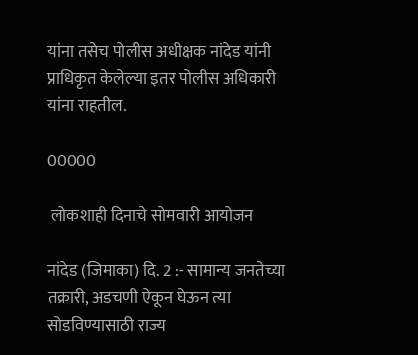यांना तसेच पोलीस अधीक्षक नांदेड यांनी प्राधिकृत केलेल्या इतर पोलीस अधिकारी यांना राहतील.

00000

 लोकशाही दिनाचे सोमवारी आयोजन

नांदेड (जिमाका) दि. 2 :- सामान्य जनतेच्या तक्रारी, अडचणी ऐकून घेऊन त्या सोडविण्यासाठी राज्य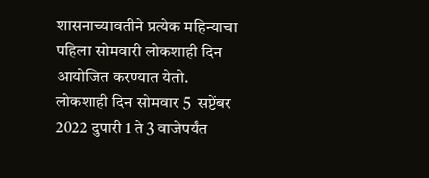शासनाच्यावतीने प्रत्येक महिन्याचा पहिला सोमवारी लोकशाही दिन आयोजित करण्यात येतो. लोकशाही दिन सोमवार 5  सप्टेंबर 2022 दुपारी 1 ते 3 वाजेपर्यंत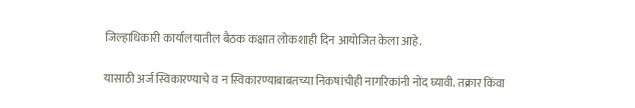जिल्हाधिकारी कार्यालयातील बैठक कक्षात लोकशाही दिन आयोजित केला आहे.

यासाठी अर्ज स्विकारण्याचे व न स्विकारण्याबाबतच्या निकषांचीही नागरिकांनी नोंद घ्यावी. तक्रार किंवा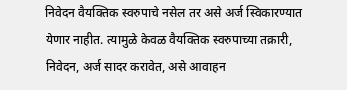निवेदन वैयक्तिक स्वरुपाचे नसेल तर असे अर्ज स्विकारण्यात येणार नाहीत. त्यामुळे केवळ वैयक्तिक स्वरुपाच्या तक्रारी, निवेदन, अर्ज सादर करावेत, असे आवाहन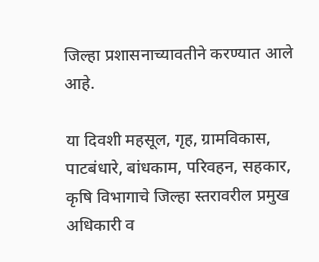जिल्हा प्रशासनाच्यावतीने करण्यात आले आहे.

या दिवशी महसूल, गृह, ग्रामविकास, पाटबंधारे, बांधकाम, परिवहन, सहकार, कृषि विभागाचे जिल्हा स्तरावरील प्रमुख अधिकारी व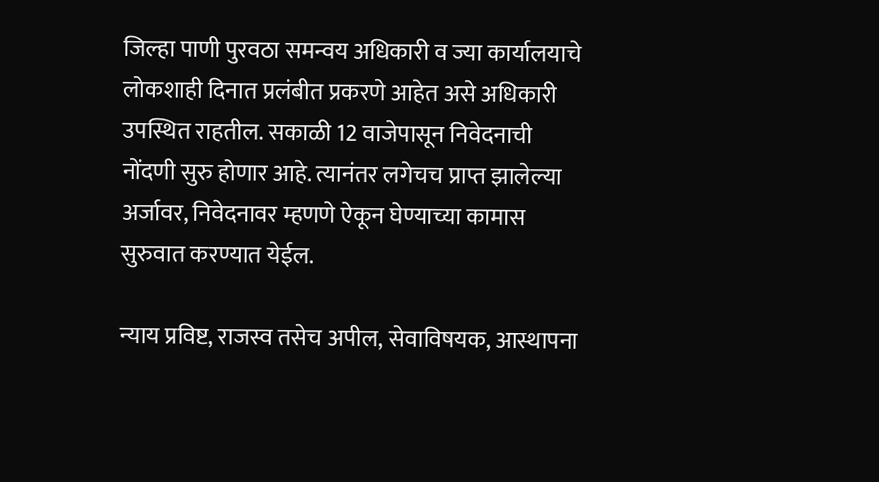जिल्हा पाणी पुरवठा समन्वय अधिकारी व ज्या कार्यालयाचे लोकशाही दिनात प्रलंबीत प्रकरणे आहेत असे अधिकारी उपस्थित राहतील. सकाळी 12 वाजेपासून निवेदनाची नोंदणी सुरु होणार आहे. त्यानंतर लगेचच प्राप्त झालेल्या अर्जावर, निवेदनावर म्हणणे ऐकून घेण्याच्या कामास सुरुवात करण्यात येईल.

न्याय प्रविष्ट, राजस्व तसेच अपील, सेवाविषयक, आस्थापना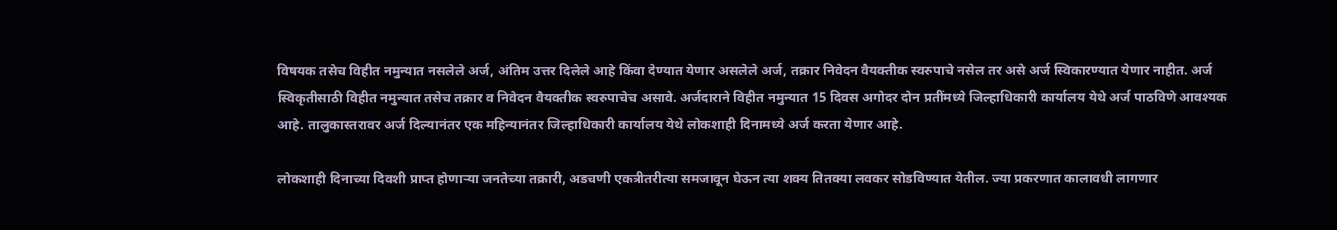विषयक तसेच विहीत नमुन्यात नसलेले अर्ज, अंतिम उत्तर दिलेले आहे किंवा देण्यात येणार असलेले अर्ज, तक्रार निवेदन वैयक्तीक स्वरुपाचे नसेल तर असे अर्ज स्विकारण्यात येणार नाहीत. अर्ज स्विकृतीसाठी विहीत नमुन्यात तसेच तक्रार व निवेदन वैयक्तीक स्वरुपाचेच असावे. अर्जदाराने विहीत नमुन्यात 15 दिवस अगोदर दोन प्रतींमध्ये जिल्हाधिकारी कार्यालय येथे अर्ज पाठविणे आवश्यक आहे. तालुकास्तरावर अर्ज दिल्यानंतर एक महिन्यानंतर जिल्हाधिकारी कार्यालय येथे लोकशाही दिनामध्ये अर्ज करता येणार आहे.

लोकशाही दिनाच्या दिवशी प्राप्त होणाऱ्या जनतेच्या तक्रारी, अडचणी एकत्रीतरीत्या समजावून घेऊन त्या शक्य तितक्या लवकर सोडविण्यात येतील. ज्या प्रकरणात कालावधी लागणार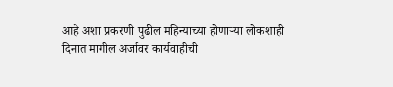आहे अशा प्रकरणी पुढील महिन्याच्या होणाऱ्या लोकशाही दिनात मागील अर्जावर कार्यवाहीची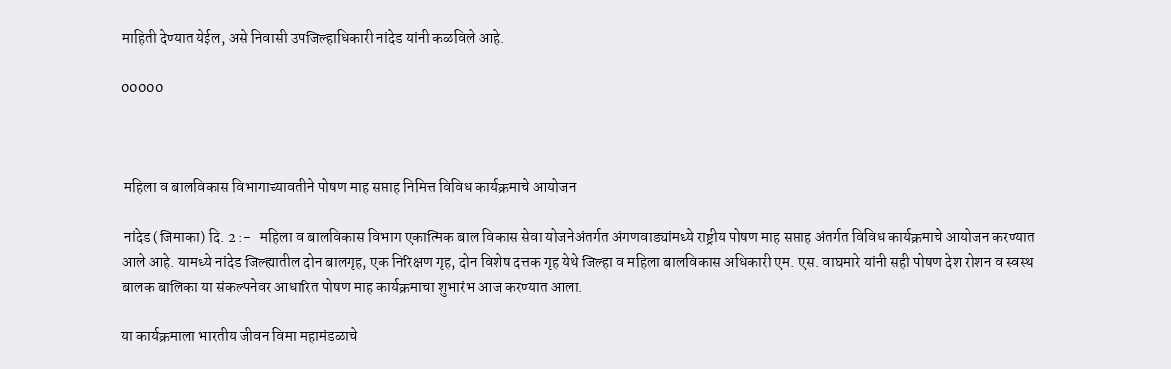माहिती देण्यात येईल, असे निवासी उपजिल्हाधिकारी नांदेड यांनी कळविले आहे.

00000



 महिला व बालविकास विभागाच्यावतीने पोषण माह सप्ताह निमित्त विविध कार्यक्रमाचे आयोजन

 नांदेड (जिमाका) दि. 2 :-   महिला व बालविकास विभाग एकात्मिक बाल विकास सेवा योजनेअंतर्गत अंगणवाड्यांमध्ये राष्ट्रीय पोषण माह सप्ताह अंतर्गत विविध कार्यक्रमाचे आयोजन करण्यात आले आहे. यामध्ये नांदेड जिल्ह्यातील दोन बालगृह, एक निरिक्षण गृह, दोन विशेष दत्तक गृह येथे जिल्हा व महिला बालविकास अधिकारी एम. एस. वाघमारे यांनी सही पोषण देश रोशन व स्वस्थ बालक बालिका या संकल्पनेवर आधारित पोषण माह कार्यक्रमाचा शुभारंभ आज करण्यात आला.

या कार्यक्रमाला भारतीय जीवन विमा महामंडळाचे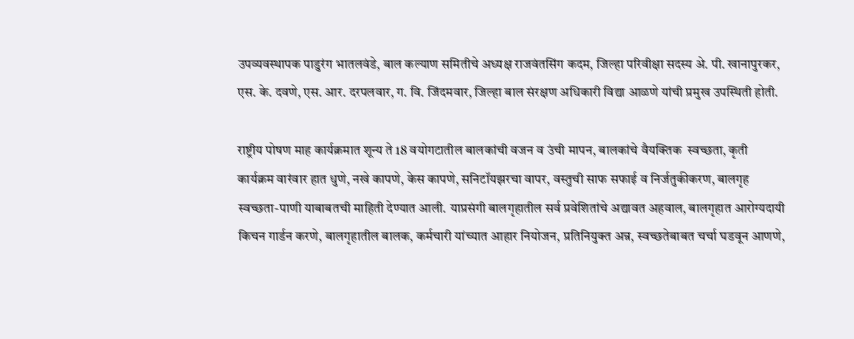उपव्यवस्थापक पाडुरंग भातलवंडे, बाल कल्याण समितीचे अध्यक्ष राजवंतसिंग कदम, जिल्हा परिवीक्षा सदस्य अे. पी. खानापुरकर, एस. के. दवणे, एस. आर. दरपलवार, ग. वि. जिंदमवार, जिल्हा बाल संरक्षण अधिकारी विद्या आळणे यांची प्रमुख उपस्थिती होती.

राष्ट्रीय पोषण माह कार्यक्रमात शून्य ते 18 वयोगटातील बालकांची वजन व उंची मापन, बालकांचे वैयक्तिक  स्वच्छता, कृती कार्यक्रम वारंवार हात धुणे, नखे कापणे, केस कापणे, सनिटॉयझरचा वापर, वस्तुची साफ सफाई व निर्जतुकीकरण, बालगृह स्वच्छता-पाणी याबाबतची माहिती देण्यात आली. याप्रसंगी बालगृहातील सर्व प्रवेशितांचे अद्यावत अहवाल, बालगृहात आरोग्यदायी किचन गार्डन करणे, बालगृहातील बालक, कर्मचारी यांच्यात आहार नियोजन, प्रतिनियुक्त अन्न, स्वच्छतेबाबत चर्चा घडवून आणणे,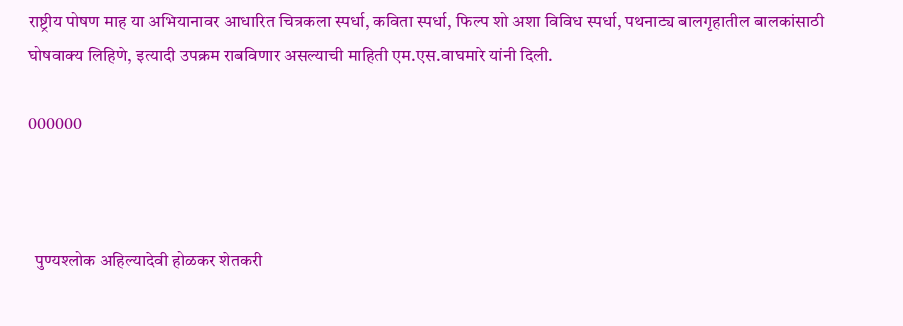राष्ट्रीय पोषण माह या अभियानावर आधारित चित्रकला स्पर्धा, कविता स्पर्धा, फिल्प शो अशा विविध स्पर्धा, पथनाट्य बालगृहातील बालकांसाठी घोषवाक्य लिहिणे, इत्यादी उपक्रम राबविणार असल्याची माहिती एम.एस.वाघमारे यांनी दिली.

000000



  पुण्यश्लोक अहिल्यादेवी होळकर शेतकरी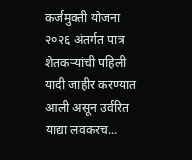कर्जमुक्ती योजना २०२६ अंतर्गत पात्र शेतकऱ्यांची पहिली यादी जाहीर करण्यात आली असून उर्वरित याद्या लवकरच...